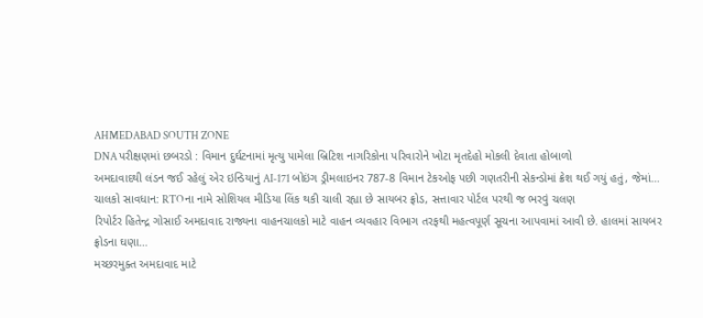AHMEDABAD SOUTH ZONE
DNA પરીક્ષણમાં છબરડો : વિમાન દુર્ઘટનામાં મૃત્યુ પામેલા બ્રિટિશ નાગરિકોના પરિવારોને ખોટા મૃતદેહો મોકલી દેવાતા હોબાળો
અમદાવાદથી લંડન જઈ રહેલું એર ઇન્ડિયાનું AI-171 બોઇંગ ડ્રીમલાઇનર 787-8 વિમાન ટેકઓફ પછી ગણતરીની સેકન્ડોમાં ક્રેશ થઈ ગયું હતું, જેમાં…
ચાલકો સાવધાન: RTOના નામે સોશિયલ મીડિયા લિંક થકી ચાલી રહ્યા છે સાયબર ફ્રોડ, સત્તાવાર પોર્ટલ પરથી જ ભરવું ચલણ
રિપોર્ટર હિતેન્દ્ર ગોસાઈ અમદાવાદ રાજ્યના વાહનચાલકો માટે વાહન વ્યવહાર વિભાગ તરફથી મહત્વપૂર્ણ સૂચના આપવામાં આવી છે. હાલમાં સાયબર ફ્રોડના ઘણા…
મચ્છરમુક્ત અમદાવાદ માટે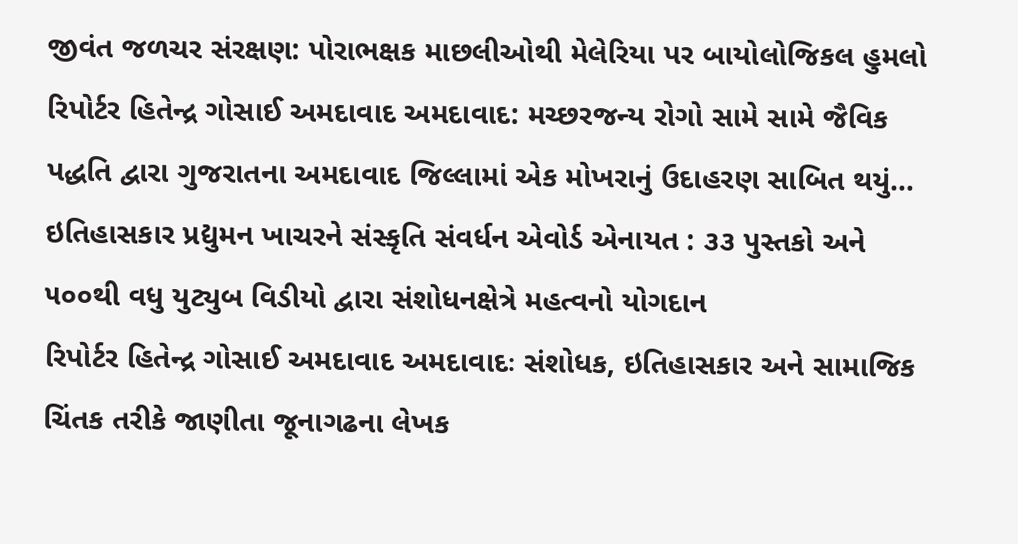જીવંત જળચર સંરક્ષણ: પોરાભક્ષક માછલીઓથી મેલેરિયા પર બાયોલોજિકલ હુમલો
રિપોર્ટર હિતેન્દ્ર ગોસાઈ અમદાવાદ અમદાવાદ: મચ્છરજન્ય રોગો સામે સામે જૈવિક પદ્ધતિ દ્વારા ગુજરાતના અમદાવાદ જિલ્લામાં એક મોખરાનું ઉદાહરણ સાબિત થયું…
ઇતિહાસકાર પ્રદ્યુમન ખાચરને સંસ્કૃતિ સંવર્ધન એવોર્ડ એનાયત : ૩૩ પુસ્તકો અને ૫૦૦થી વધુ યુટ્યુબ વિડીયો દ્વારા સંશોધનક્ષેત્રે મહત્વનો યોગદાન
રિપોર્ટર હિતેન્દ્ર ગોસાઈ અમદાવાદ અમદાવાદઃ સંશોધક, ઇતિહાસકાર અને સામાજિક ચિંતક તરીકે જાણીતા જૂનાગઢના લેખક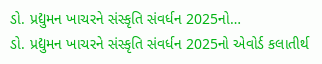ડો. પ્રદ્યુમન ખાચરને સંસ્કૃતિ સંવર્ધન 2025નો…
ડો. પ્રદ્યુમન ખાચરને સંસ્કૃતિ સંવર્ધન 2025નો એવોર્ડ કલાતીર્થ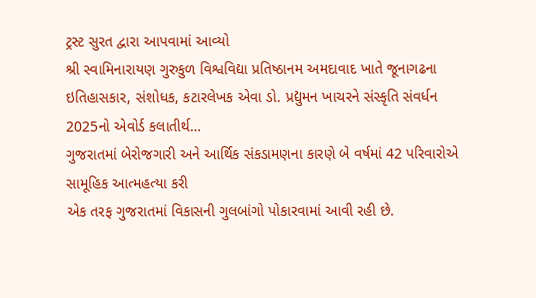ટ્રસ્ટ સુરત દ્વારા આપવામાં આવ્યો
શ્રી સ્વામિનારાયણ ગુરુકુળ વિશ્વવિદ્યા પ્રતિષ્ઠાનમ અમદાવાદ ખાતે જૂનાગઢના ઇતિહાસકાર, સંશોધક, કટારલેખક એવા ડો. પ્રદ્યુમન ખાચરને સંસ્કૃતિ સંવર્ધન 2025નો એવોર્ડ કલાતીર્થ…
ગુજરાતમાં બેરોજગારી અને આર્થિક સંકડામણના કારણે બે વર્ષમાં 42 પરિવારોએ સામૂહિક આત્મહત્યા કરી
એક તરફ ગુજરાતમાં વિકાસની ગુલબાંગો પોકારવામાં આવી રહી છે.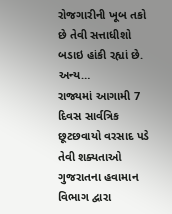રોજગારીની ખૂબ તકો છે તેવી સત્તાધીશો બડાઇ હાંકી રહ્યાં છે. અન્ય…
રાજ્યમાં આગામી 7 દિવસ સાર્વત્રિક છૂટછવાયો વરસાદ પડે તેવી શક્યતાઓ
ગુજરાતના હવામાન વિભાગ દ્વારા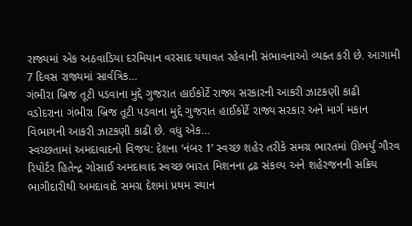રાજ્યમાં એક અઠવાડિયા દરમિયાન વરસાદ યથાવત રહેવાની સંભાવનાઓ વ્યક્ત કરી છે. આગામી 7 દિવસ રાજ્યમાં સાર્વત્રિક…
ગંભીરા બ્રિજ તૂટી પડવાના મુદ્દે ગુજરાત હાઈકોર્ટે રાજ્ય સરકારની આકરી ઝાટકણી કાઢી
વડોદરાના ગંભીરા બ્રિજ તૂટી પડવાના મુદ્દે ગુજરાત હાઈકોર્ટે રાજ્ય સરકાર અને માર્ગ મકાન વિભાગની આકરી ઝાટકણી કાઢી છે. વધુ એક…
સ્વચ્છતામાં અમદાવાદનો વિજય: દેશના ‘નંબર 1’ સ્વચ્છ શહેર તરીકે સમગ્ર ભારતમાં ઊભર્યું ગૌરવ
રિપોર્ટર હિતેન્દ્ર ગોસાઈ અમદાવાદ સ્વચ્છ ભારત મિશનના દ્રઢ સંકલ્પ અને શહેરજનની સક્રિય ભાગીદારીથી અમદાવાદે સમગ્ર દેશમાં પ્રથમ સ્થાન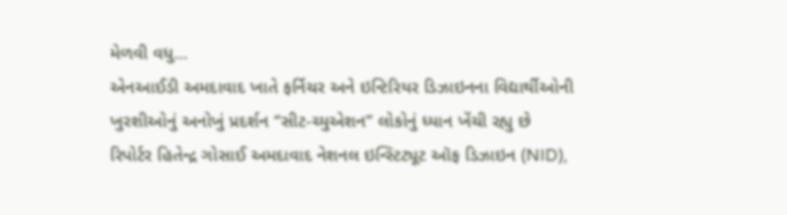મેળવી વધુ…
એનઆઈડી અમદાવાદ ખાતે ફર્નિચર અને ઇન્ટિરિયર ડિઝાઇનના વિદ્યાર્થીઓની ખુરશીઓનું અનોખું પ્રદર્શન “સીટ-ચ્યુએશન” લોકોનું ધ્યાન ખેંચી રહ્યુ છે
રિપોર્ટર હિતેન્દ્ર ગોસાઈ અમદાવાદ નેશનલ ઇન્સ્ટિટ્યૂટ ઑફ ડિઝાઇન (NID),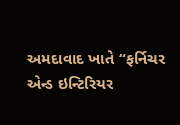અમદાવાદ ખાતે “ફર્નિચર એન્ડ ઇન્ટિરિયર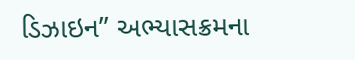ડિઝાઇન” અભ્યાસક્રમના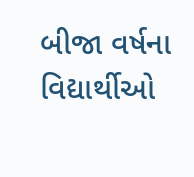બીજા વર્ષના વિદ્યાર્થીઓ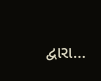દ્વારા…